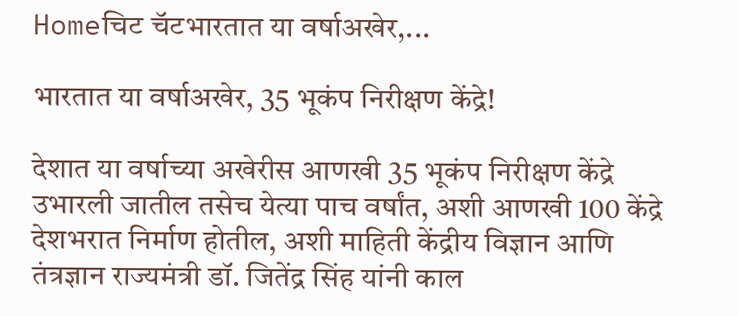Homeचिट चॅटभारतात या वर्षाअखेर,...

भारतात या वर्षाअखेर, 35 भूकंप निरीक्षण केंद्रे!

देशात या वर्षाच्या अखेरीस आणखी 35 भूकंप निरीक्षण केंद्रे उभारली जातील तसेच येत्या पाच वर्षांत, अशी आणखी 100 केंद्रे देशभरात निर्माण होतील, अशी माहिती केंद्रीय विज्ञान आणि तंत्रज्ञान राज्यमंत्री डॉ. जितेंद्र सिंह यांनी काल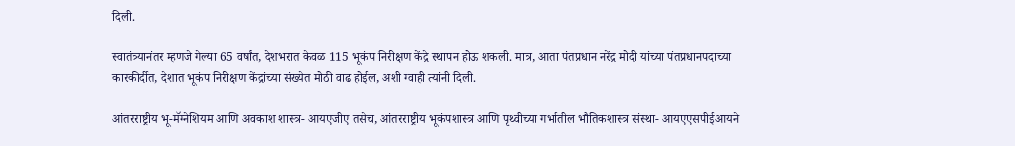दिली.

स्वातंत्र्यानंतर म्हणजे गेल्या 65 वर्षांत, देशभरात केवळ 115 भूकंप निरीक्षण केंद्रे स्थापन होऊ शकली. मात्र, आता पंतप्रधान नरेंद्र मोदी यांच्या पंतप्रधानपदाच्या कारकीर्दीत, देशात भूकंप निरीक्षण केंद्रांच्या संख्येत मोठी वाढ होईल, अशी ग्वाही त्यांनी दिली.

आंतरराष्ट्रीय भू-मॅग्नेशियम आणि अवकाश शास्त्र- आयएजीए तसेच, आंतरराष्ट्रीय भूकंपशास्त्र आणि पृथ्वीच्या गर्भातील भौतिकशास्त्र संस्था- आयएएसपीईआयने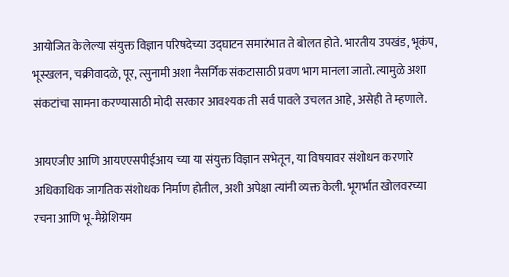आयोजित केलेल्या संयुक्त विज्ञान परिषदेच्या उद्घाटन समारंभात ते बोलत होते. भारतीय उपखंड, भूकंप, भूस्खलन, चक्रीवादळे, पूर, त्सुनामी अशा नैसर्गिक संकटासाठी प्रवण भाग मानला जातो. त्यामुळे अशा संकटांचा सामना करण्यासाठी मोदी सरकार आवश्यक ती सर्व पावले उचलत आहे, असेही ते म्हणाले.

आयएजीए आणि आयएएसपीईआय च्या या संयुक्त विज्ञान सभेतून, या विषयावर संशोधन करणारे अधिकाधिक जागतिक संशोधक निर्माण होतील, अशी अपेक्षा त्यांनी व्यक्त केली. भूगर्भात खोलवरच्या रचना आणि भू-मैग्नेशियम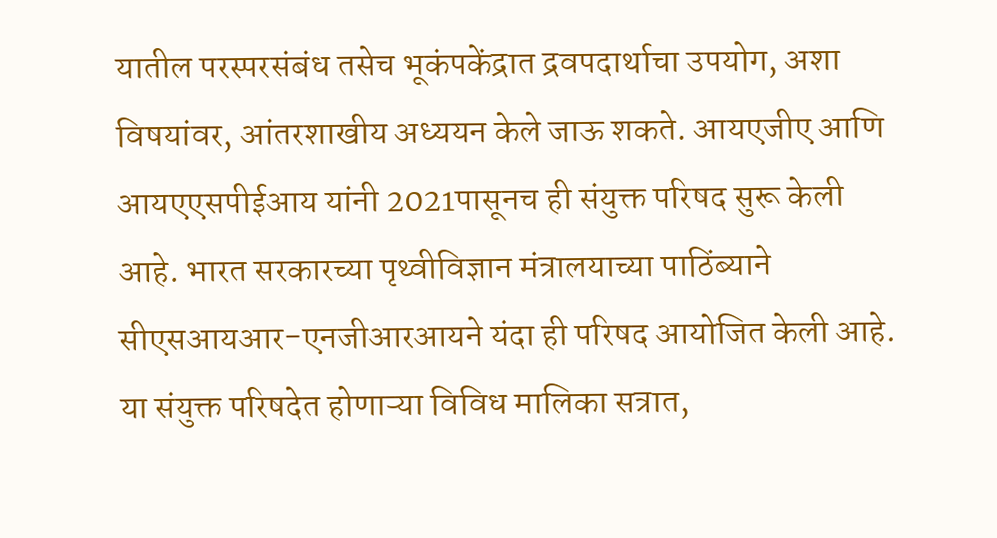यातील परस्परसंबंध तसेच भूकंपकेंद्रात द्रवपदार्थाचा उपयोग, अशा विषयांवर, आंतरशाखीय अध्ययन केले जाऊ शकते. आयएजीए आणि आयएएसपीईआय यांनी 2021पासूनच ही संयुक्त परिषद सुरू केली आहे. भारत सरकारच्या पृथ्वीविज्ञान मंत्रालयाच्या पाठिंब्याने सीएसआयआर-एनजीआरआयने यंदा ही परिषद आयोजित केली आहे. या संयुक्त परिषदेत होणाऱ्या विविध मालिका सत्रात,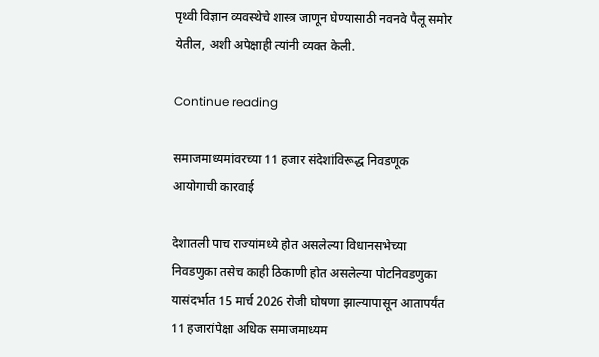पृथ्वी विज्ञान व्यवस्थेचे शास्त्र जाणून घेण्यासाठी नवनवे पैलू समोर येतील, अशी अपेक्षाही त्यांनी व्यक्त केली.

Continue reading

समाजमाध्यमांवरच्या 11 हजार संदेशांविरूद्ध निवडणूक आयोगाची कारवाई

देशातली पाच राज्यांमध्ये होत असलेल्या विधानसभेच्या निवडणुका तसेच काही ठिकाणी होत असलेल्या पोटनिवडणुका यासंदर्भात 15 मार्च 2026 रोजी घोषणा झाल्यापासून आतापर्यंत 11 हजारांपेक्षा अधिक समाजमाध्यम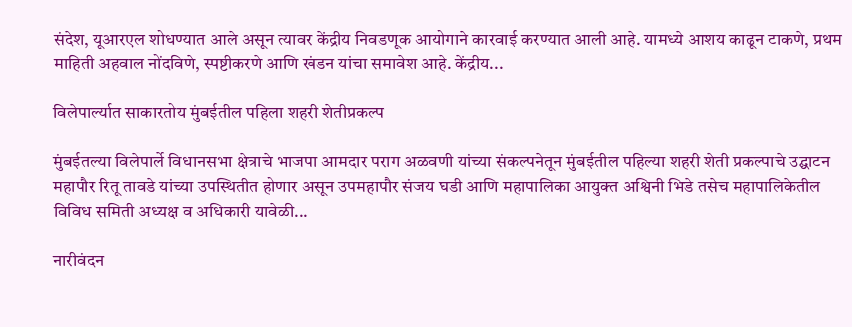संदेश, यूआरएल शोधण्यात आले असून त्यावर केंद्रीय निवडणूक आयोगाने कारवाई करण्यात आली आहे. यामध्ये आशय काढून टाकणे, प्रथम माहिती अहवाल नोंदविणे, स्पष्टीकरणे आणि खंडन यांचा समावेश आहे. केंद्रीय...

विलेपार्ल्यात साकारतोय मुंबईतील पहिला शहरी शेतीप्रकल्प

मुंबईतल्या विलेपार्ले विधानसभा क्षेत्राचे भाजपा आमदार पराग अळवणी यांच्या संकल्पनेतून मुंबईतील पहिल्या शहरी शेती प्रकल्पाचे उद्घाटन महापौर रितू तावडे यांच्या उपस्थितीत होणार असून उपमहापौर संजय घडी आणि महापालिका आयुक्त अश्विनी भिडे तसेच महापालिकेतील विविध समिती अध्यक्ष व अधिकारी यावेळी...

नारीवंदन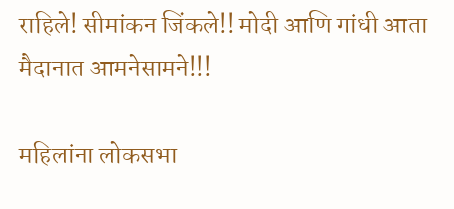राहिले! सीमांकन जिंकले!! मोदी आणि गांधी आता मैदानात आमनेसामने!!!

महिलांना लोकसभा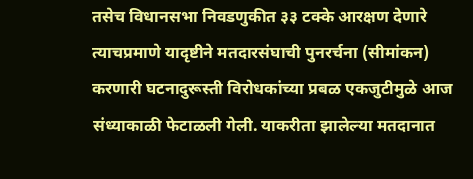तसेच विधानसभा निवडणुकीत ३३ टक्के आरक्षण देणारे त्याचप्रमाणे यादृष्टीने मतदारसंघाची पुनरर्चना (सीमांकन) करणारी घटनादुरूस्ती विरोधकांच्या प्रबळ एकजुटीमुळे आज संध्याकाळी फेटाळली गेली. याकरीता झालेल्या मतदानात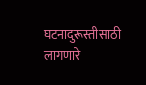घटनादुरूस्तीसाठी लागणारे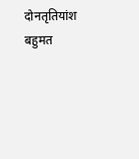दोनतृतियांश बहुमत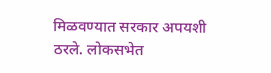मिळवण्यात सरकार अपयशी ठरले. लोकसभेत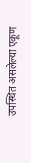उपस्थित असलेल्या एकूण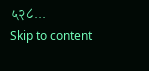५२८...
Skip to content